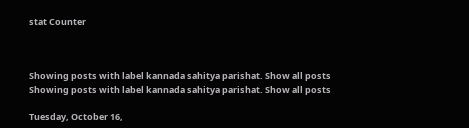stat Counter



Showing posts with label kannada sahitya parishat. Show all posts
Showing posts with label kannada sahitya parishat. Show all posts

Tuesday, October 16,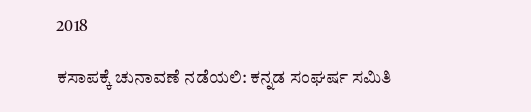2018

ಕಸಾಪಕ್ಕೆ ಚುನಾವಣೆ ನಡೆಯಲಿ: ಕನ್ನಡ ಸಂಘರ್ಷ ಸಮಿತಿ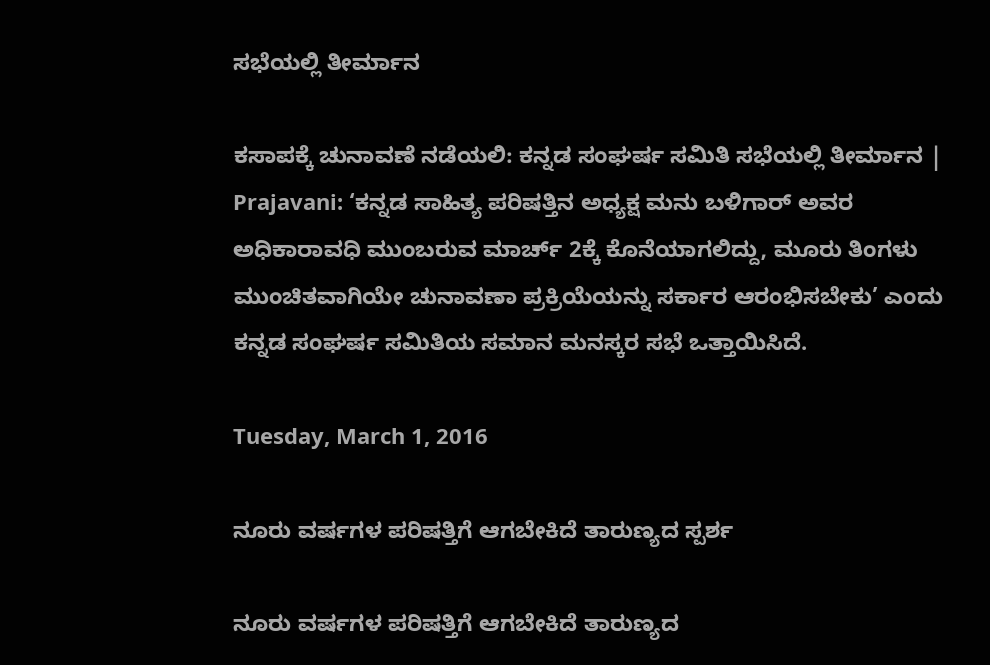ಸಭೆಯಲ್ಲಿ ತೀರ್ಮಾನ

ಕಸಾಪಕ್ಕೆ ಚುನಾವಣೆ ನಡೆಯಲಿ: ಕನ್ನಡ ಸಂಘರ್ಷ ಸಮಿತಿ ಸಭೆಯಲ್ಲಿ ತೀರ್ಮಾನ | Prajavani: ‘ಕನ್ನಡ ಸಾಹಿತ್ಯ ಪರಿಷತ್ತಿನ ಅಧ್ಯಕ್ಷ ಮನು ಬಳಿಗಾರ್‌ ಅವರ ಅಧಿಕಾರಾವಧಿ ಮುಂಬರುವ ಮಾರ್ಚ್‌ 2ಕ್ಕೆ ಕೊನೆಯಾಗಲಿದ್ದು, ಮೂರು ತಿಂಗಳು ಮುಂಚಿತವಾಗಿಯೇ ಚುನಾವಣಾ ಪ್ರಕ್ರಿಯೆಯನ್ನು ಸರ್ಕಾರ ಆರಂಭಿಸಬೇಕು’ ಎಂದು ಕನ್ನಡ ಸಂಘರ್ಷ ಸಮಿತಿಯ ಸಮಾನ ಮನಸ್ಕರ ಸಭೆ ಒತ್ತಾಯಿಸಿದೆ.

Tuesday, March 1, 2016

ನೂರು ವರ್ಷಗಳ ಪರಿಷತ್ತಿಗೆ ಆಗಬೇಕಿದೆ ತಾರುಣ್ಯದ ಸ್ಪರ್ಶ

ನೂರು ವರ್ಷಗಳ ಪರಿಷತ್ತಿಗೆ ಆಗಬೇಕಿದೆ ತಾರುಣ್ಯದ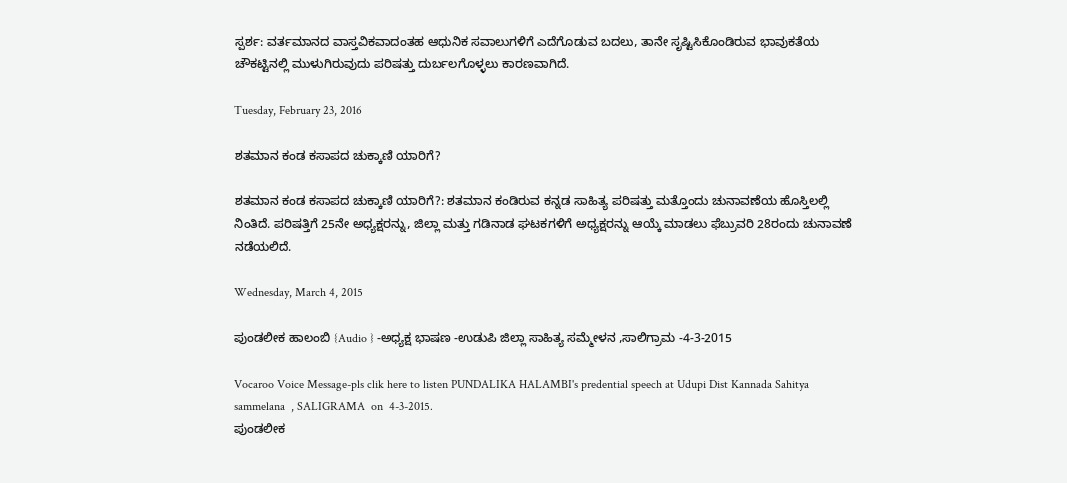ಸ್ಪರ್ಶ: ವರ್ತಮಾನದ ವಾಸ್ತವಿಕವಾದಂತಹ ಆಧುನಿಕ ಸವಾಲುಗಳಿಗೆ ಎದೆಗೊಡುವ ಬದಲು, ತಾನೇ ಸೃಷ್ಟಿಸಿಕೊಂಡಿರುವ ಭಾವುಕತೆಯ ಚೌಕಟ್ಟಿನಲ್ಲಿ ಮುಳುಗಿರುವುದು ಪರಿಷತ್ತು ದುರ್ಬಲಗೊಳ್ಳಲು ಕಾರಣವಾಗಿದೆ.

Tuesday, February 23, 2016

ಶತಮಾನ ಕಂಡ ಕಸಾಪದ ಚುಕ್ಕಾಣಿ ಯಾರಿಗೆ?

ಶತಮಾನ ಕಂಡ ಕಸಾಪದ ಚುಕ್ಕಾಣಿ ಯಾರಿಗೆ?: ಶತಮಾನ ಕಂಡಿರುವ ಕನ್ನಡ ಸಾಹಿತ್ಯ ಪರಿಷತ್ತು ಮತ್ತೊಂದು ಚುನಾವಣೆಯ ಹೊಸ್ತಿಲಲ್ಲಿ ನಿಂತಿದೆ. ಪರಿಷತ್ತಿಗೆ 25ನೇ ಅಧ್ಯಕ್ಷರನ್ನು, ಜಿಲ್ಲಾ ಮತ್ತು ಗಡಿನಾಡ ಘಟಕಗಳಿಗೆ ಅಧ್ಯಕ್ಷರನ್ನು ಆಯ್ಕೆ ಮಾಡಲು ಫೆಬ್ರುವರಿ 28ರಂದು ಚುನಾವಣೆ ನಡೆಯಲಿದೆ.

Wednesday, March 4, 2015

ಪುಂಡಲೀಕ ಹಾಲಂಬಿ {Audio } -ಅಧ್ಯಕ್ಷ ಭಾಷಣ -ಉಡುಪಿ ಜಿಲ್ಲಾ ಸಾಹಿತ್ಯ ಸಮ್ಮೇಳನ ,ಸಾಲಿಗ್ರಾಮ -4-3-2015

Vocaroo Voice Message-pls clik here to listen PUNDALIKA HALAMBI's predential speech at Udupi Dist Kannada Sahitya sammelana  , SALIGRAMA  on  4-3-2015.
ಪುಂಡಲೀಕ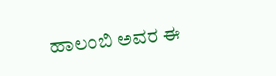ಹಾಲಂಬಿ ಅವರ ಈ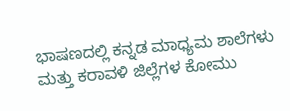ಭಾಷಣದಲ್ಲಿ ಕನ್ನಡ ಮಾಧ್ಯಮ ಶಾಲೆಗಳು ಮತ್ತು ಕರಾವಳಿ ಜಿಲ್ಲೆಗಳ ಕೋಮು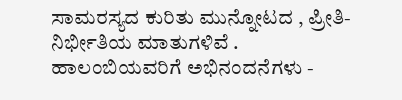ಸಾಮರಸ್ಯದ ಕುರಿತು ಮುನ್ನೋಟದ , ಪ್ರೀತಿ- ನಿರ್ಭೀತಿಯ ಮಾತುಗಳಿವೆ . ಹಾಲಂಬಿಯವರಿಗೆ ಅಭಿನಂದನೆಗಳು -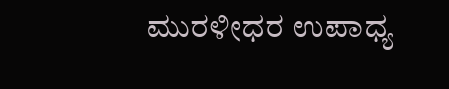ಮುರಳೀಧರ ಉಪಾಧ್ಯ